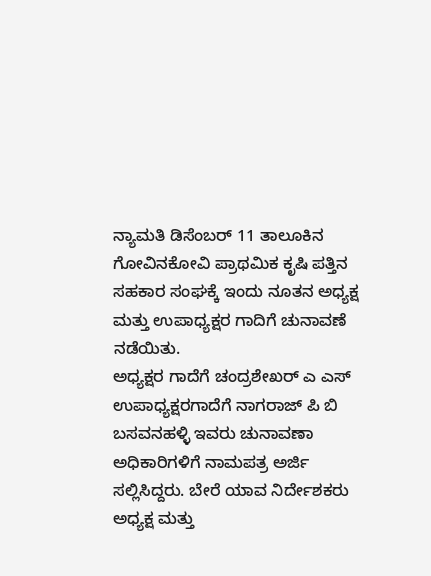ನ್ಯಾಮತಿ ಡಿಸೆಂಬರ್ 11 ತಾಲೂಕಿನ ಗೋವಿನಕೋವಿ ಪ್ರಾಥಮಿಕ ಕೃಷಿ ಪತ್ತಿನ ಸಹಕಾರ ಸಂಘಕ್ಕೆ ಇಂದು ನೂತನ ಅಧ್ಯಕ್ಷ ಮತ್ತು ಉಪಾಧ್ಯಕ್ಷರ ಗಾದಿಗೆ ಚುನಾವಣೆ ನಡೆಯಿತು.
ಅಧ್ಯಕ್ಷರ ಗಾದೆಗೆ ಚಂದ್ರಶೇಖರ್ ಎ ಎಸ್ ಉಪಾಧ್ಯಕ್ಷರಗಾದೆಗೆ ನಾಗರಾಜ್ ಪಿ ಬಿ ಬಸವನಹಳ್ಳಿ ಇವರು ಚುನಾವಣಾ ಅಧಿಕಾರಿಗಳಿಗೆ ನಾಮಪತ್ರ ಅರ್ಜಿ ಸಲ್ಲಿಸಿದ್ದರು. ಬೇರೆ ಯಾವ ನಿರ್ದೇಶಕರು ಅಧ್ಯಕ್ಷ ಮತ್ತು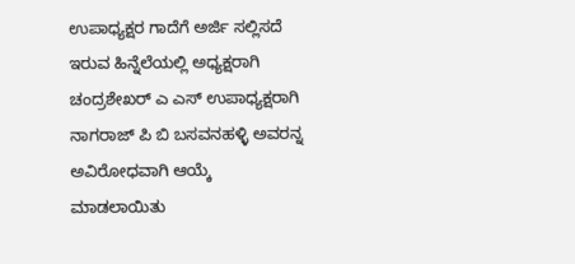ಉಪಾಧ್ಯಕ್ಷರ ಗಾದೆಗೆ ಅರ್ಜಿ ಸಲ್ಲಿಸದೆ ಇರುವ ಹಿನ್ನೆಲೆಯಲ್ಲಿ ಅಧ್ಯಕ್ಷರಾಗಿ ಚಂದ್ರಶೇಖರ್ ಎ ಎಸ್ ಉಪಾಧ್ಯಕ್ಷರಾಗಿ ನಾಗರಾಜ್ ಪಿ ಬಿ ಬಸವನಹಳ್ಳಿ ಅವರನ್ನ ಅವಿರೋಧವಾಗಿ ಆಯ್ಕೆ ಮಾಡಲಾಯಿತು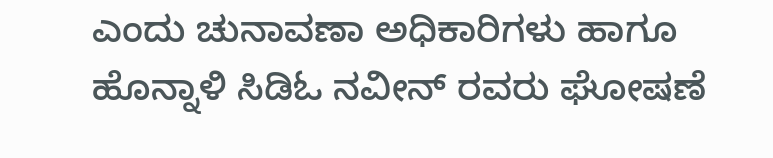ಎಂದು ಚುನಾವಣಾ ಅಧಿಕಾರಿಗಳು ಹಾಗೂ ಹೊನ್ನಾಳಿ ಸಿಡಿಓ ನವೀನ್ ರವರು ಘೋಷಣೆ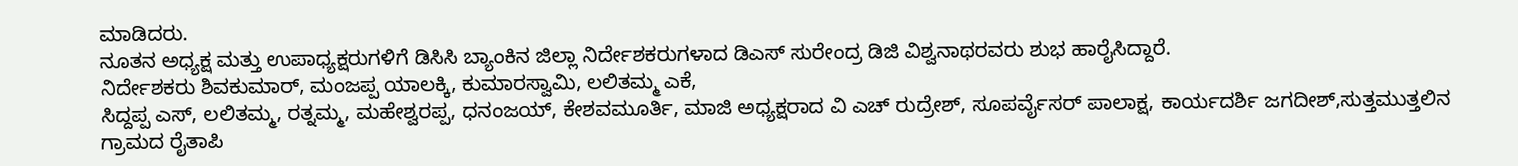ಮಾಡಿದರು.
ನೂತನ ಅಧ್ಯಕ್ಷ ಮತ್ತು ಉಪಾಧ್ಯಕ್ಷರುಗಳಿಗೆ ಡಿಸಿಸಿ ಬ್ಯಾಂಕಿನ ಜಿಲ್ಲಾ ನಿರ್ದೇಶಕರುಗಳಾದ ಡಿಎಸ್ ಸುರೇಂದ್ರ ಡಿಜಿ ವಿಶ್ವನಾಥರವರು ಶುಭ ಹಾರೈಸಿದ್ದಾರೆ.
ನಿರ್ದೇಶಕರು ಶಿವಕುಮಾರ್, ಮಂಜಪ್ಪ ಯಾಲಕ್ಕಿ, ಕುಮಾರಸ್ವಾಮಿ, ಲಲಿತಮ್ಮ ಎಕೆ,
ಸಿದ್ದಪ್ಪ ಎಸ್, ಲಲಿತಮ್ಮ, ರತ್ನಮ್ಮ, ಮಹೇಶ್ವರಪ್ಪ, ಧನಂಜಯ್, ಕೇಶವಮೂರ್ತಿ, ಮಾಜಿ ಅಧ್ಯಕ್ಷರಾದ ವಿ ಎಚ್ ರುದ್ರೇಶ್, ಸೂಪರ್ವೈಸರ್ ಪಾಲಾಕ್ಷ, ಕಾರ್ಯದರ್ಶಿ ಜಗದೀಶ್,ಸುತ್ತಮುತ್ತಲಿನ ಗ್ರಾಮದ ರೈತಾಪಿ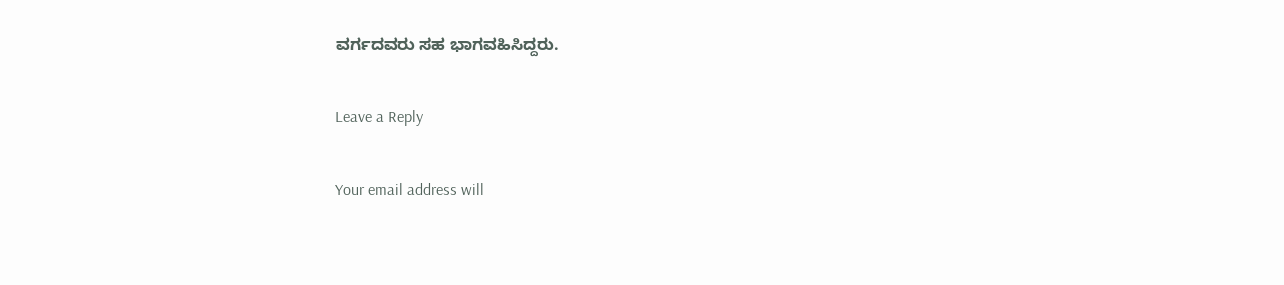ವರ್ಗದವರು ಸಹ ಭಾಗವಹಿಸಿದ್ದರು.

Leave a Reply

Your email address will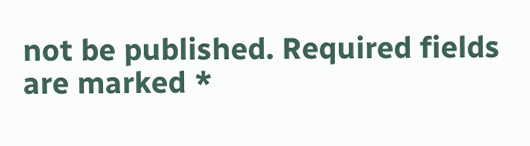not be published. Required fields are marked *